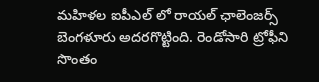మహిళల ఐపీఎల్ లో రాయల్ ఛాలెంజర్స్ బెంగళూరు అదరగొట్టింది. రెండోసారి ట్రోఫీని సొంతం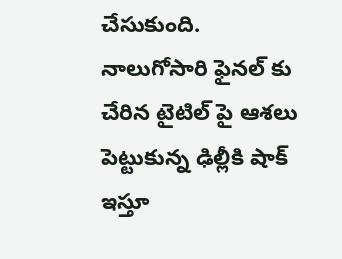చేసుకుంది. నాలుగోసారి ఫైనల్ కు చేరిన టైటిల్ పై ఆశలు పెట్టుకున్న ఢిల్లీకి షాక్ ఇస్తూ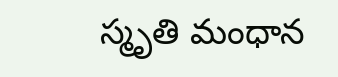స్మృతి మంధాన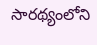సారథ్యంలోని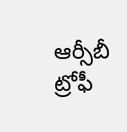ఆర్సీబీ ట్రోఫీ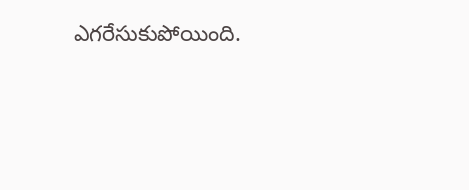ఎగరేసుకుపోయింది.